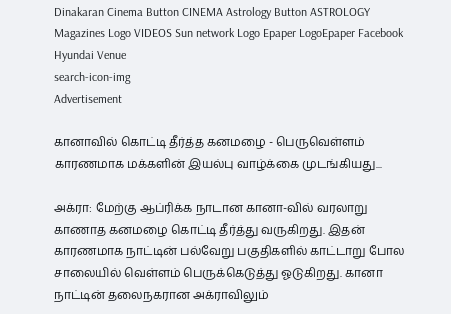Dinakaran Cinema Button CINEMA Astrology Button ASTROLOGY  Magazines Logo VIDEOS Sun network Logo Epaper LogoEpaper Facebook
Hyundai Venue
search-icon-img
Advertisement

கானாவில் கொட்டி தீர்த்த கனமழை - பெருவெள்ளம் காரணமாக மக்களின் இயல்பு வாழ்க்கை முடங்கியது...

அக்ரா: மேற்கு ஆப்ரிக்க நாடான கானா-வில் வரலாறு காணாத கனமழை கொட்டி தீர்த்து வருகிறது. இதன் காரணமாக நாட்டின் பல்வேறு பகுதிகளில் காட்டாறு போல சாலையில் வெள்ளம் பெருக்கெடுத்து ஓடுகிறது. கானா நாட்டின் தலைநகரான அக்ராவிலும்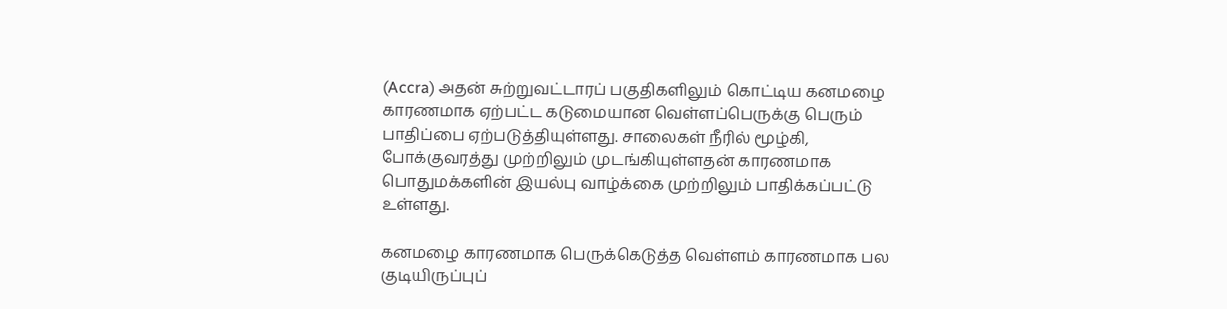(Accra) அதன் சுற்றுவட்டாரப் பகுதிகளிலும் கொட்டிய கனமழை காரணமாக ஏற்பட்ட கடுமையான வெள்ளப்பெருக்கு பெரும் பாதிப்பை ஏற்படுத்தியுள்ளது. சாலைகள் நீரில் மூழ்கி, போக்குவரத்து முற்றிலும் முடங்கியுள்ளதன் காரணமாக பொதுமக்களின் இயல்பு வாழ்க்கை முற்றிலும் பாதிக்கப்பட்டு உள்ளது.

கனமழை காரணமாக பெருக்கெடுத்த வெள்ளம் காரணமாக பல குடியிருப்புப்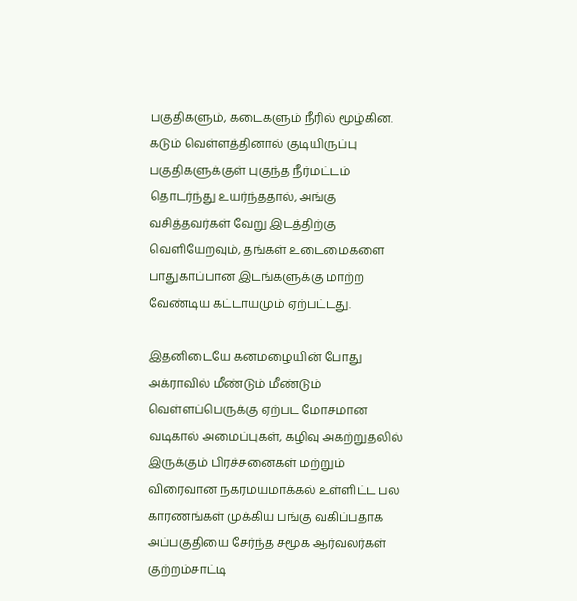பகுதிகளும், கடைகளும் நீரில் மூழ்கின. கடும் வெள்ளத்தினால் குடியிருப்பு பகுதிகளுக்குள் புகுந்த நீர்மட்டம் தொடர்ந்து உயர்ந்ததால், அங்கு வசித்தவர்கள் வேறு இடத்திற்கு வெளியேறவும், தங்கள் உடைமைகளை பாதுகாப்பான இடங்களுக்கு மாற்ற வேண்டிய கட்டாயமும் ஏற்பட்டது.

இதனிடையே கனமழையின் போது அக்ராவில் மீண்டும் மீண்டும் வெள்ளப்பெருக்கு ஏற்பட மோசமான வடிகால் அமைப்புகள், கழிவு அகற்றுதலில் இருக்கும் பிரச்சனைகள் மற்றும் விரைவான நகரமயமாக்கல் உள்ளிட்ட பல காரணங்கள் முக்கிய பங்கு வகிப்பதாக அப்பகுதியை சேர்ந்த சமூக ஆர்வலர்கள் குற்றம்சாட்டி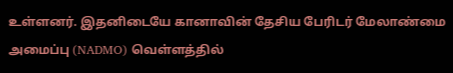உள்ளனர். இதனிடையே கானாவின் தேசிய பேரிடர் மேலாண்மை அமைப்பு (NADMO) வெள்ளத்தில்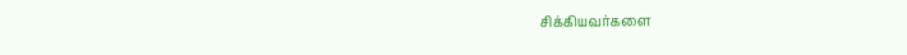சிக்கியவர்களை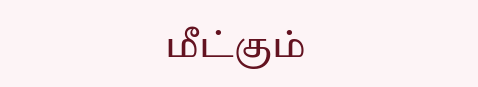மீட்கும்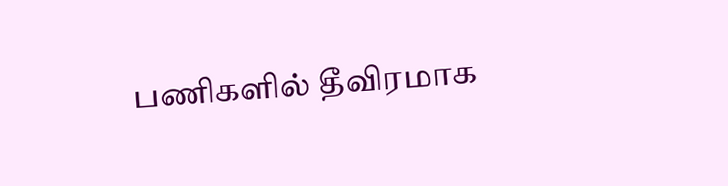பணிகளில் தீவிரமாக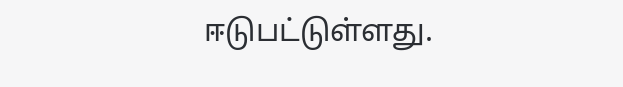ஈடுபட்டுள்ளது.